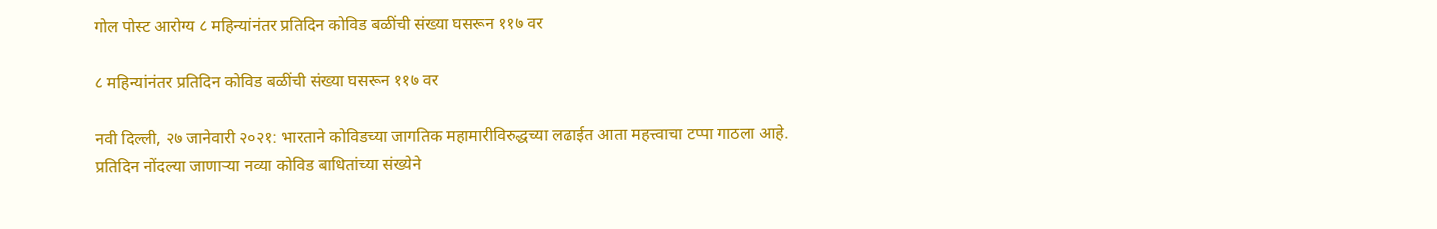गोल पोस्ट आरोग्य ८ महिन्यांनंतर प्रतिदिन कोविड बळींची संख्या घसरून ११७ वर

८ महिन्यांनंतर प्रतिदिन कोविड बळींची संख्या घसरून ११७ वर

नवी दिल्ली, २७ जानेवारी २०२१: भारताने कोविडच्या जागतिक महामारीविरुद्धच्या लढाईत आता महत्त्वाचा टप्पा गाठला आहे. प्रतिदिन नोंदल्या जाणाऱ्या नव्या कोविड बाधितांच्या संख्येने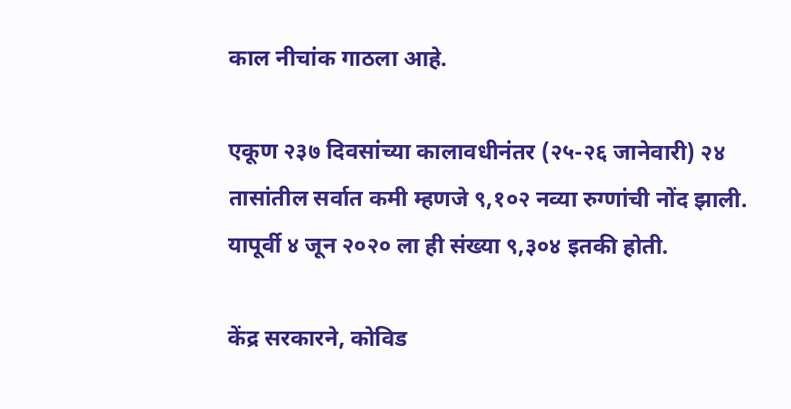काल नीचांक गाठला आहे.

एकूण २३७ दिवसांच्या कालावधीनंतर (२५-२६ जानेवारी) २४ तासांतील सर्वात कमी म्हणजे ९,१०२ नव्या रुग्णांची नोंद झाली. यापूर्वी ४ जून २०२० ला ही संख्या ९,३०४ इतकी होती.

केंद्र सरकारने, कोविड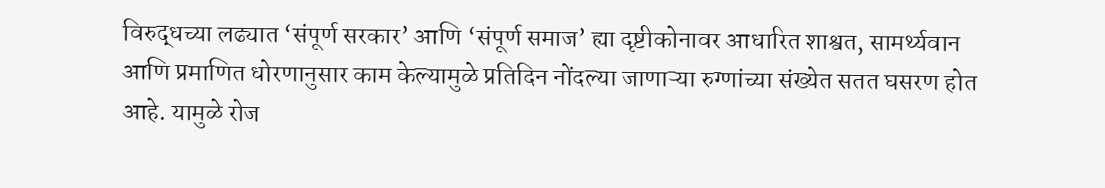विरुद्धच्या लढ्यात ‘संपूर्ण सरकार’ आणि ‘संपूर्ण समाज’ ह्या दृष्टीकोनावर आधारित शाश्वत, सामर्थ्यवान आणि प्रमाणित धोरणानुसार काम केल्यामुळे प्रतिदिन नोंदल्या जाणाऱ्या रुग्णांच्या संख्येत सतत घसरण होत आहे. यामुळे रोज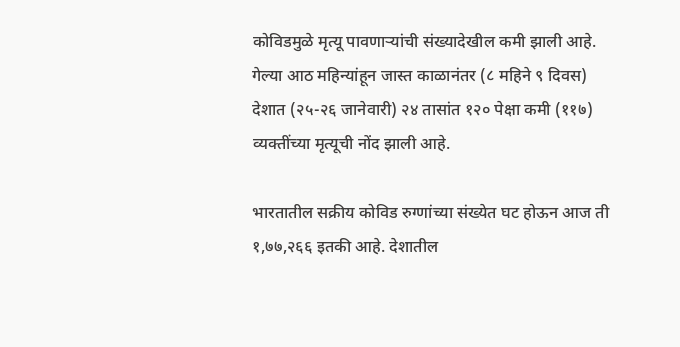कोविडमुळे मृत्यू पावणाऱ्यांची संख्यादेखील कमी झाली आहे. गेल्या आठ महिन्यांहून जास्त काळानंतर (८ महिने ९ दिवस) देशात (२५-२६ जानेवारी) २४ तासांत १२० पेक्षा कमी (११७) व्यक्तींच्या मृत्यूची नोंद झाली आहे.

भारतातील सक्रीय कोविड रुग्णांच्या संख्येत घट होऊन आज ती १,७७,२६६ इतकी आहे. देशातील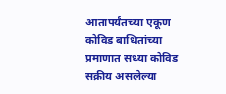आतापर्यंतच्या एकूण कोविड बाधितांच्या प्रमाणात सध्या कोविड सक्रीय असलेल्या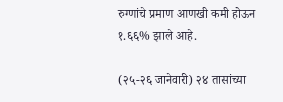रुग्णांचे प्रमाण आणखी कमी होऊन १.६६% झाले आहे.

(२५-२६ जानेवारी) २४ तासांच्या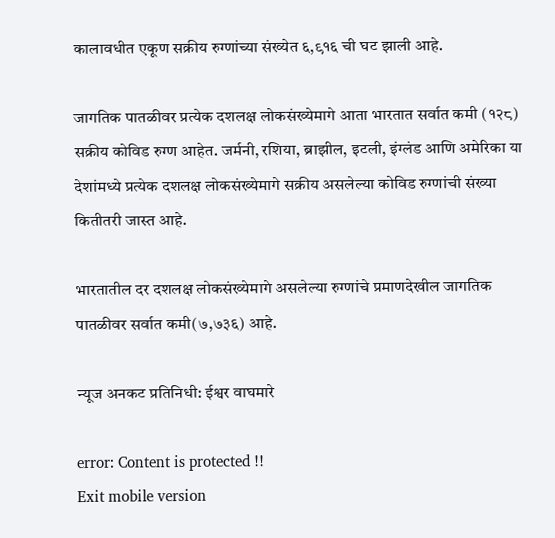कालावधीत एकूण सक्रीय रुग्णांच्या संख्येत ६,९१६ ची घट झाली आहे.

जागतिक पातळीवर प्रत्येक दशलक्ष लोकसंख्येमागे आता भारतात सर्वात कमी (१२८) सक्रीय कोविड रुग्ण आहेत. जर्मनी, रशिया, ब्राझील, इटली, इंग्लंड आणि अमेरिका या देशांमध्ये प्रत्येक दशलक्ष लोकसंख्येमागे सक्रीय असलेल्या कोविड रुग्णांची संख्या कितीतरी जास्त आहे.

भारतातील दर दशलक्ष लोकसंख्येमागे असलेल्या रुग्णांचे प्रमाणदेखील जागतिक पातळीवर सर्वात कमी(७,७३६) आहे.

न्यूज अनकट प्रतिनिधी: ईश्वर वाघमारे

error: Content is protected !!
Exit mobile version